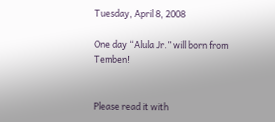Tuesday, April 8, 2008

One day “Alula Jr.” will born from Temben!


Please read it with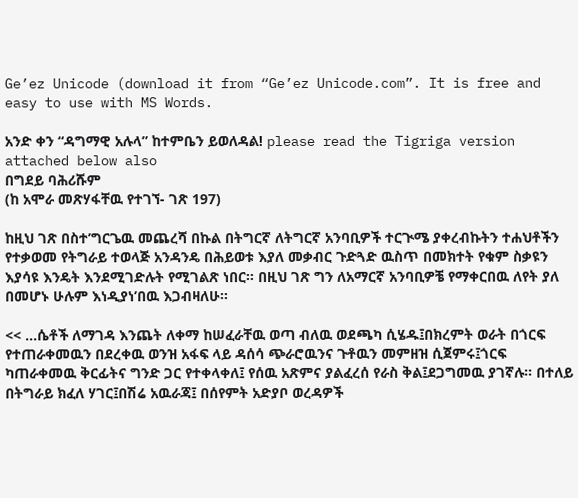Ge’ez Unicode (download it from “Ge’ez Unicode.com”. It is free and easy to use with MS Words.

አንድ ቀን “ዳግማዊ አሉላ” ከተምቤን ይወለዳል! please read the Tigriga version attached below also
በግደይ ባሕሪሹም
(ከ አሞራ መጽሃፋቸዉ የተገኘ- ገጽ 197)

ከዚህ ገጽ በስተ’ግርጌዉ መጨረሻ በኩል በትግርኛ ለትግርኛ አንባቢዎች ተርጒሜ ያቀረብኩትን ተሐህቶችን የተቃወመ የትግራይ ተወላጅ አንዳንዴ በሕይወቱ እያለ መቃብር ጉድጓድ ዉስጥ በመክተት የቁም ስቃዩን እያሳዩ እንዴት እንደሚገድሉት የሚገልጽ ነበር። በዚህ ገጽ ግን ለአማርኛ አንባቢዎቼ የማቀርበዉ ለየት ያለ በመሆኑ ሁሉም እነዲያነ’በዉ እጋብዛለሁ።

<< …ሴቶች ለማገዳ እንጨት ለቀማ ከሠፈራቸዉ ወጣ ብለዉ ወደጫካ ሲሄዱ፤በክረምት ወራት በጎርፍ የተጠራቀመዉን በደረቀዉ ወንዝ አፋፍ ላይ ዳሰሳ ጭራሮዉንና ጉቶዉን መምዘዝ ሲጀምሩ፤ጎርፍ ካጠራቀመዉ ቅርፊትና ግንድ ጋር የተቀላቀለ፤ የሰዉ አጽምና ያልፈረሰ የራስ ቅል፤ደጋግመዉ ያገኛሉ። በተለይ በትግራይ ክፈለ ሃገር፤በሽሬ አዉራጃ፤ በሰየምት አድያቦ ወረዳዎች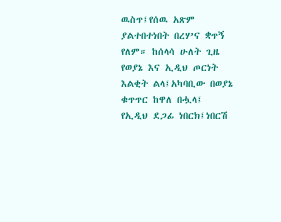ዉስጥ፤የሰዉ አጽም ያልተበተነበት በረሃ’ና ቋጥኝ የለም። ከሰላሳ ሁለት ጊዜ የወያኔ እና ኢዲህ ጦርነት እልቂት ልላ፤አካባቢው በወያኔ ቁጥጥር ከዋለ በሗላ፤ የኢዲህ ደጋፊ ነበርክ፤ነበርሽ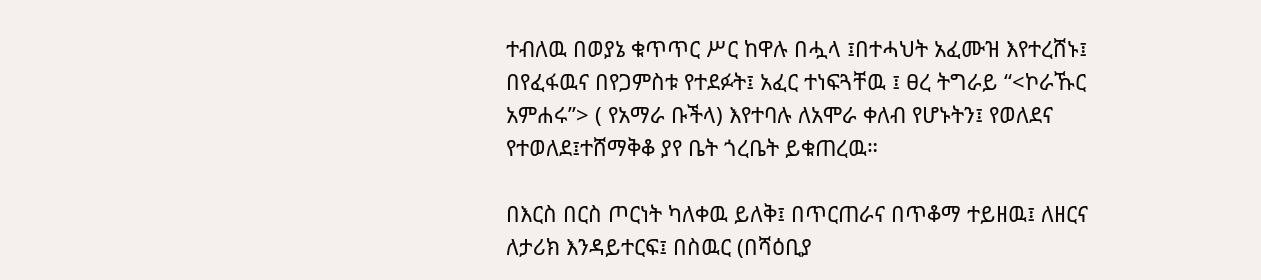ተብለዉ በወያኔ ቁጥጥር ሥር ከዋሉ በሗላ ፤በተሓህት አፈሙዝ እየተረሸኑ፤ በየፈፋዉና በየጋምስቱ የተደፉት፤ አፈር ተነፍጓቸዉ ፤ ፀረ ትግራይ “<ኮራኹር አምሐሩ”> ( የአማራ ቡችላ) እየተባሉ ለአሞራ ቀለብ የሆኑትን፤ የወለደና የተወለደ፤ተሸማቅቆ ያየ ቤት ጎረቤት ይቁጠረዉ።

በእርስ በርስ ጦርነት ካለቀዉ ይለቅ፤ በጥርጠራና በጥቆማ ተይዘዉ፤ ለዘርና ለታሪክ እንዳይተርፍ፤ በስዉር (በሻዕቢያ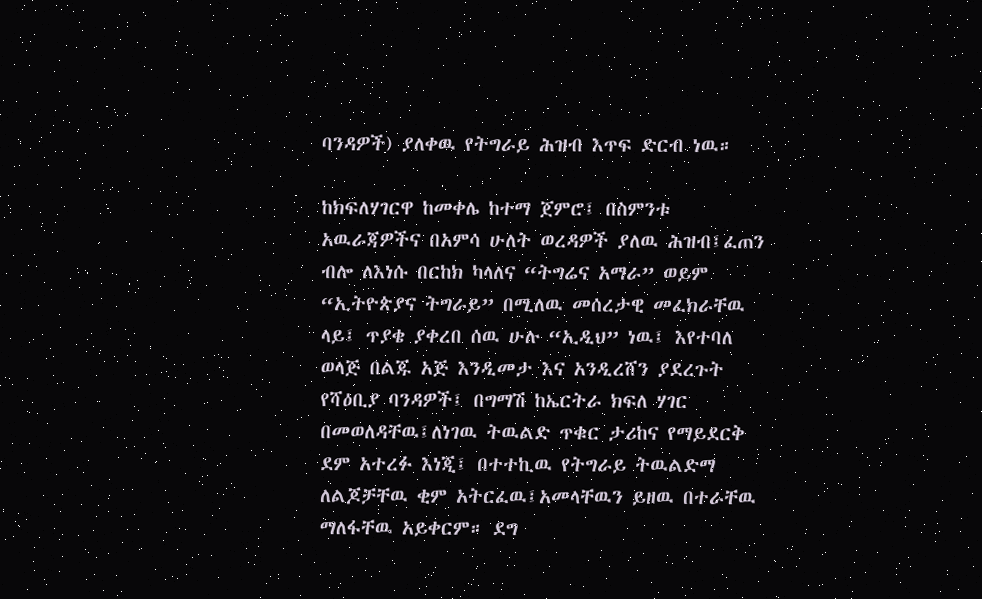ባንዳዎች) ያለቀዉ የትግራይ ሕዝብ እጥፍ ድርብ ነዉ።

ከክፍለሃገርዋ ከመቀሌ ከተማ ጀምሮ፤ በስምንቱ አዉራጃዎችና በአምሳ ሁለት ወረዳዎች ያለዉ ሕዝብ፤ፈጠን ብሎ ለእነሱ በርከክ ካላለና “ትግሬና አማራ” ወይም “ኢትዮጵያና ትግራይ” በሚለዉ መሰረታዊ መፈክራቸዉ ላይ፤ ጥያቄ ያቀረበ ሰዉ ሁሉ “ኢዲህ” ነዉ፤ እየተባለ ወላጅ በልጁ አጅ እንዲመታ እና አንዲረሸን ያደረጉት የሻዕቢያ ባንዳዎች፤ በግማሽ ከኤርትራ ክፍለ ሃገር በመወለዳቸዉ፤ለነገዉ ትዉልድ ጥቁር ታሪከና የማይደርቅ ደም አተረፉ እነጂ፤ በተተኪዉ የትግራይ ትዉልድማ ለልጆቻቸዉ ቂም አትርፈዉ፤አመላቸዉን ይዘዉ በተራቸዉ ማለፋቸዉ አይቀርም። ደግ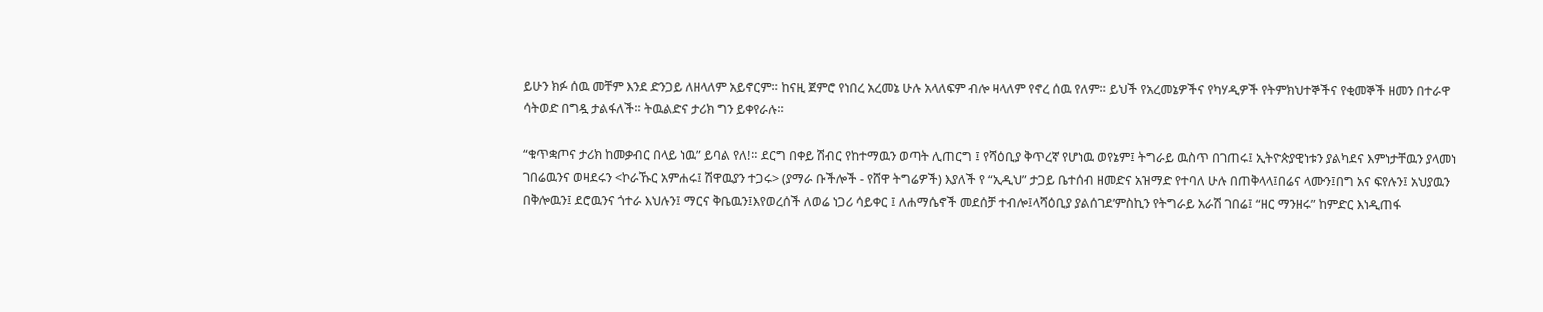ይሁን ክፉ ሰዉ መቸም እንደ ድንጋይ ለዘላለም አይኖርም። ከናዚ ጀምሮ የነበረ አረመኔ ሁሉ አላለፍም ብሎ ዛላለም የኖረ ሰዉ የለም። ይህች የአረመኔዎችና የካሃዲዎች የትምክህተኞችና የቂመኞች ዘመን በተራዋ ሳትወድ በግዷ ታልፋለች። ትዉልድና ታሪክ ግን ይቀየራሉ።

“ቁጥቋጦና ታሪክ ከመቃብር በላይ ነዉ” ይባል የለ!። ደርግ በቀይ ሽብር የከተማዉን ወጣት ሊጠርግ ፤ የሻዕቢያ ቅጥረኛ የሆነዉ ወየኔም፤ ትግራይ ዉስጥ በገጠሩ፤ ኢትዮጵያዊነቱን ያልካደና እምነታቸዉን ያላመነ ገበሬዉንና ወዛደሩን <ኮራኹር አምሐሩ፤ ሽዋዉያን ተጋሩ> (ያማራ ቡችሎች - የሸዋ ትግሬዎች) እያለች የ “ኢዲህ” ታጋይ ቤተሰብ ዘመድና አዝማድ የተባለ ሁሉ በጠቅላላ፤በሬና ላሙን፤በግ አና ፍየሉን፤ አህያዉን በቅሎዉን፤ ደሮዉንና ጎተራ እህሉን፤ ማርና ቅቤዉን፤እየወረሰች ለወሬ ነጋሪ ሳይቀር ፤ ለሐማሴኖች መደሰቻ ተብሎ፤ላሻዕቢያ ያልሰገደ’ምስኪን የትግራይ አራሽ ገበሬ፤ “ዘር ማንዘሩ” ከምድር እነዲጠፋ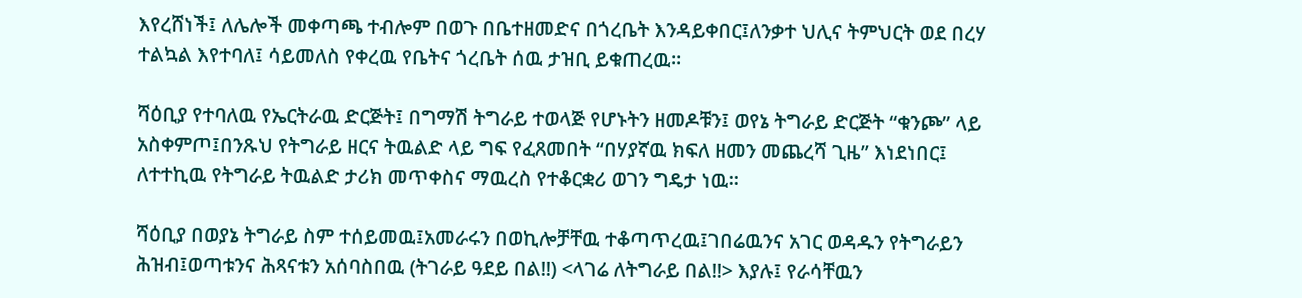እየረሸነች፤ ለሌሎች መቀጣጫ ተብሎም በወጉ በቤተዘመድና በጎረቤት እንዳይቀበር፤ለንቃተ ህሊና ትምህርት ወደ በረሃ ተልኳል እየተባለ፤ ሳይመለስ የቀረዉ የቤትና ጎረቤት ሰዉ ታዝቢ ይቁጠረዉ።

ሻዕቢያ የተባለዉ የኤርትራዉ ድርጅት፤ በግማሽ ትግራይ ተወላጅ የሆኑትን ዘመዶቹን፤ ወየኔ ትግራይ ድርጅት “ቁንጮ” ላይ አስቀምጦ፤በንጹህ የትግራይ ዘርና ትዉልድ ላይ ግፍ የፈጸመበት “በሃያኛዉ ክፍለ ዘመን መጨረሻ ጊዜ” እነደነበር፤ ለተተኪዉ የትግራይ ትዉልድ ታሪክ መጥቀስና ማዉረስ የተቆርቋሪ ወገን ግዴታ ነዉ።

ሻዕቢያ በወያኔ ትግራይ ስም ተሰይመዉ፤አመራሩን በወኪሎቻቸዉ ተቆጣጥረዉ፤ገበሬዉንና አገር ወዳዱን የትግራይን ሕዝብ፤ወጣቱንና ሕጻናቱን አሰባስበዉ (ትገራይ ዓደይ በል!!) <ላገሬ ለትግራይ በል!!> እያሉ፤ የራሳቸዉን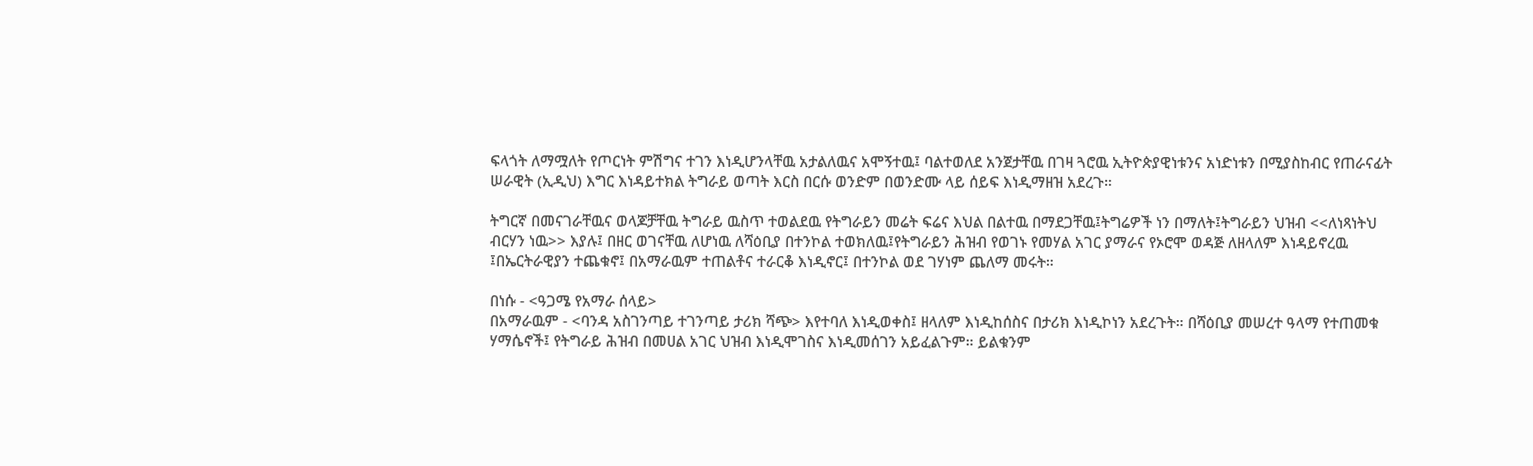ፍላጎት ለማሟለት የጦርነት ምሽግና ተገን እነዲሆንላቸዉ አታልለዉና አሞኝተዉ፤ ባልተወለደ አንጀታቸዉ በገዛ ጓሮዉ ኢትዮጵያዊነቱንና አነድነቱን በሚያስከብር የጠራናፊት ሠራዊት (ኢዲህ) እግር እነዳይተክል ትግራይ ወጣት እርስ በርሱ ወንድም በወንድሙ ላይ ሰይፍ እነዲማዘዝ አደረጉ።

ትግርኛ በመናገራቸዉና ወላጆቻቸዉ ትግራይ ዉስጥ ተወልደዉ የትግራይን መሬት ፍሬና እህል በልተዉ በማደጋቸዉ፤ትግሬዎች ነን በማለት፤ትግራይን ህዝብ <<ለነጻነትህ ብርሃን ነዉ>> እያሉ፤ በዘር ወገናቸዉ ለሆነዉ ለሻዕቢያ በተንኮል ተወክለዉ፤የትግራይን ሕዝብ የወገኑ የመሃል አገር ያማራና የኦሮሞ ወዳጅ ለዘላለም እነዳይኖረዉ ፤በኤርትራዊያን ተጨቁኖ፤ በአማራዉም ተጠልቶና ተራርቆ እነዲኖር፤ በተንኮል ወደ ገሃነም ጨለማ መሩት።

በነሱ - <ዓጋሜ የአማራ ሰላይ>
በአማራዉም - <ባንዳ አስገንጣይ ተገንጣይ ታሪክ ሻጭ> እየተባለ እነዲወቀስ፤ ዘላለም እነዲከሰስና በታሪክ እነዲኮነን አደረጉት። በሻዕቢያ መሠረተ ዓላማ የተጠመቁ ሃማሴኖች፤ የትግራይ ሕዝብ በመሀል አገር ህዝብ እነዲሞገስና እነዲመሰገን አይፈልጉም። ይልቁንም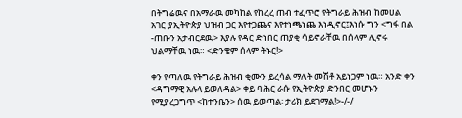በትግሬዉና በአማራዉ መካከል የከረረ ጠብ ተፈጥሮ የትግራይ ሕዝብ ከመሀል አገር ያኢትዮጵያ ህዝብ ጋር እየተጋጨና እየተነጫነጨ እነዲኖር፤እነሱ ግን <ግፋ በል -ጠቡን አታብርደዉ> እያሉ የዳር ድነበር ጠያቂ ሳይኖራቸዉ በሰላም ሊኖሩ ህልማቸዉ ነዉ። <ድንቄም ሰላም ትኑር!>

ቀን የጣለዉ የትግራይ ሕዝብ ቂሙን ይረሳል ማለት መሽቶ አይነጋም ነዉ። አንድ ቀን <ዳግማዊ አሉላ ይወለዳል> ቀይ ባሕር ራሱ የኢትዮጵያ ድንበር መሆኑን የሚያረጋግጥ <ከተንቤን> ሰዉ ይወጣል፡ ታሪክ ይደገማል!>-/-/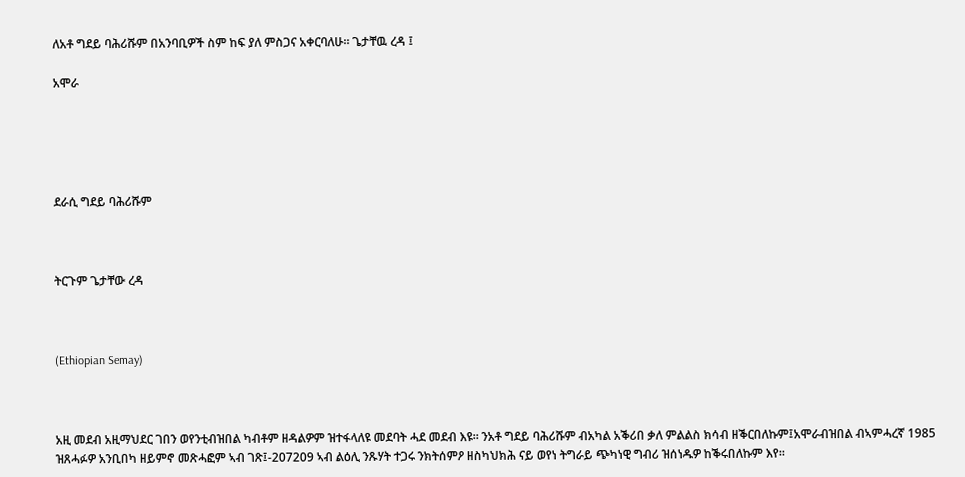ለአቶ ግደይ ባሕሪሹም በአንባቢዎች ስም ከፍ ያለ ምስጋና አቀርባለሁ። ጌታቸዉ ረዳ ፤

አሞራ





ደራሲ ግደይ ባሕሪሹም



ትርጉም ጌታቸው ረዳ



(Ethiopian Semay)



አዚ መደብ አዚማህደር ገበን ወየንቲብዝበል ካብቶም ዘዳልዎም ዝተፋላለዩ መደባት ሓደ መደብ እዩ። ንአቶ ግደይ ባሕሪሹም ብአካል አቕሪበ ቃለ ምልልስ ክሳብ ዘቕርበለኩም፤አሞራብዝበል ብኣምሓረኛ 1985 ዝጸሓፉዎ አንቢበካ ዘይምኖ መጽሓፎም ኣብ ገጽ፤-207209 ኣብ ልዕሊ ንጹሃት ተጋሩ ንክትሰምዖ ዘስካህክሕ ናይ ወየነ ትግራይ ጭካነዊ ግብሪ ዝሰነዱዎ ከቕሩበለኩም እየ።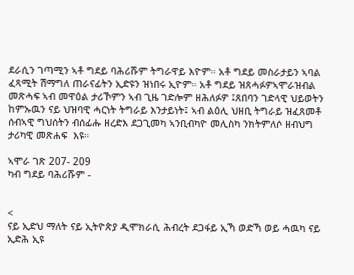ደራሲን ገጣሚን ኣቶ ግደይ ባሕሪሹም ትግራዋይ እዮም። አቶ ግደይ መስራታይን ኣባል ፈጻሚት ሽማግለ ጠራናፊትን ኢድዩን ዝነበሩ ኢዮም። አቶ ግደይ ዝጸሓፉዎኣሞራዝብል መጽሓፍ ኣብ መዋዕል ታሪኾምን ኣብ ጊዜ ገድሎም ዘሕለፉዎ ፤ጸበባን ገድላዊ ህይወትን ከምኡዉን ናይ ህዝባዊ ሓርነት ትግራይ እንታይነት፤ ኣብ ልዕሊ ህዘቢ ትግራይ ዝፈጸመቶ ሰብኣዊ ግህሰትን ብሰፊሑ ዘረድእ ደጋጊመካ ኣንቢብካዮ መሊስካ ንክትምለሶ ዘብህግ ታሪካዊ መጽሐፍ  እዩ።

ኣሞራ ገጽ 207- 209
ካብ ግደይ ባሕሪሹም -


<
ናይ ኢድህ ማለት ናይ ኢትዮጵያ ዲሞክራሲ ሕብረት ደጋፋይ ኢኻ ወድኻ ወይ ሓዉካ ናይ ኢድሕ ኢዩ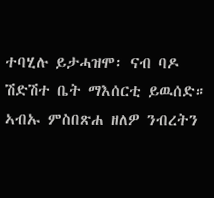ተባሂሉ ይታሓዝሞ፡ ናብ ባዶ ሽድሽተ ቤት ማእሰርቲ ይዉሰድ። ኣብኡ ምስበጽሐ ዘለዎ ንብረትን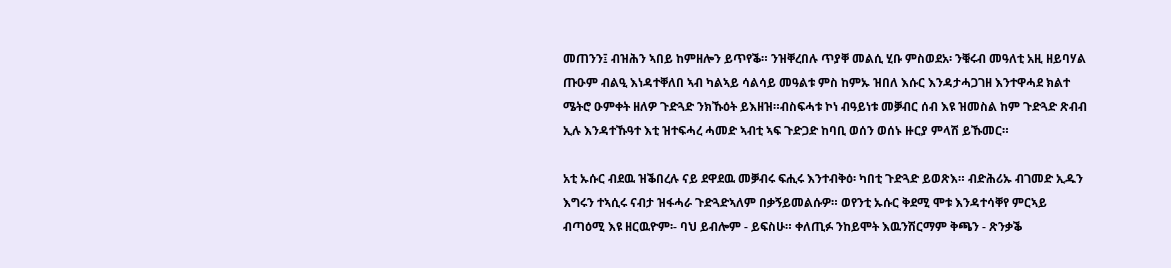መጠንን፤ ብዝሕን ኣበይ ከምዘሎን ይጥየቕ። ንዝቐረበሉ ጥያቐ መልሲ ሂቡ ምስወደአ፡ ንቑሩብ መዓለቲ አዚ ዘይባሃል ጡዑም ብልዒ እነዳተቐለበ ኣብ ካልኣይ ሳልሳይ መዓልቱ ምስ ከምኡ ዝበለ እሱር እንዳታሓጋገዘ እንተዋሓደ ክልተ ሜትሮ ዑምቀት ዘለዎ ጉድጓድ ንክኹዕት ይእዘዝ።ብስፍሓቱ ኮነ ብዓይነቱ መቓብር ሰብ እዩ ዝመስል ከም ጉድጓድ ጽብብ ኢሉ እንዳተኹዓተ እቲ ዝተፍሓረ ሓመድ ኣብቲ ኣፍ ጉድጋድ ከባቢ ወሰን ወሰኑ ዙርያ ምላሽ ይኹመር።

አቲ ኡሱር ብደዉ ዝቕበረሉ ናይ ደዋደዉ መቓብሩ ፍሒሩ እንተብቅዕ፡ ካበቲ ጉድጓድ ይወጽእ። ብድሕሪኡ ብገመድ ኢዱን እግሩን ተኣሲሩ ናብታ ዝፋሓራ ጉድጓድኣለም በቃኝይመልሱዎ። ወየንቲ ኡሱር ቅደሚ ሞቱ እንዳተሳቐየ ምርኣይ ብጣዕሚ እዩ ዘርዉዮም፡- ባህ ይብሎም - ይፍስሁ። ቀለጢፉ ንከይሞት እዉንሽርማም ቅጫን - ጽንቃቕ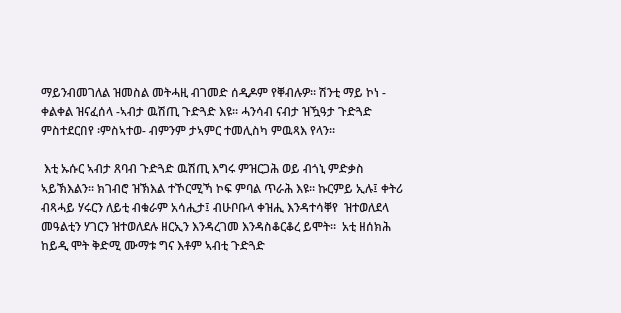ማይንብመገለል ዝመስል መትሓዚ ብገመድ ሰዲዶም የቐብሉዎ። ሽንቲ ማይ ኮነ - ቀልቀል ዝናፈሰላ -ኣብታ ዉሽጢ ጉድጓድ እዩ። ሓንሳብ ናብታ ዝዃዓታ ጉድጓድ ምስተደርበየ ፡ምስኣተወ- ብምንም ታኣምር ተመሊስካ ምዉጻእ የላን።

 እቲ ኡሱር ኣብታ ጸባብ ጉድጓድ ዉሽጢ እግሩ ምዝርጋሕ ወይ ብጎኒ ምድቃስ ኣይኽእልን። ክገብሮ ዝኽእል ተኾርሚኻ ኮፍ ምባል ጥራሕ እዩ። ኩርምይ ኢሉ፤ ቀትሪ ብጻሓይ ሃሩርን ለይቲ ብቁራም አሳሒታ፤ ብሁቦቡላ ቀዝሒ እንዳተሳቐየ  ዝተወለደላ መዓልቲን ሃገርን ዝተወለደሉ ዘርኢን እንዳረገመ እንዳስቆርቆረ ይሞት።  አቲ ዘሰክሕ ከይዲ ሞት ቅድሚ ሙማቱ ግና እቶም ኣብቲ ጉድጓድ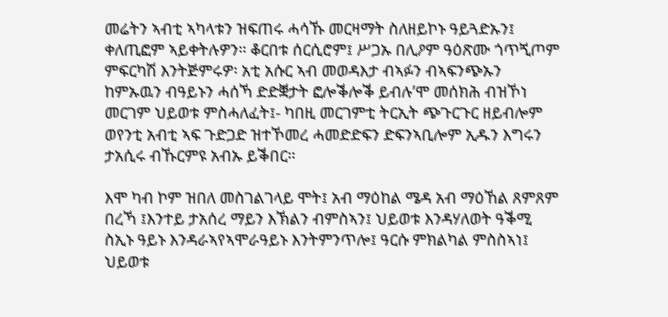መሬትን ኣብቲ ኣካላቱን ዝፍጠሩ ሓሳኹ መርዛማት ስለዘይኮኑ ዓይጓድኡን፤ ቀለጢፎም ኣይቀትሉዎን። ቆርበቱ ሰርሲሮም፤ ሥጋኡ በሊዖም ዓዕጽሙ ጎጥጚጦም ምፍርካሽ እንትጅምሩዎ፡ አቲ አሱር ኣብ መወዳእታ ብኣፉን ብኣፍንጭኡን ከምኡዉን ብዓይኑን ሓሰኻ ድድቛታት ፎሎቕሎቕ ይብሉ’ሞ መሰክሕ ብዝኾነ መርገም ህይወቱ ምስሓለፈት፤- ካበዚ መርገምቲ ትርኢት ጭጉርጉር ዘይብሎም ወየንቲ አብቲ ኣፍ ጉድጋድ ዝተኾመረ ሓመድድፍን ድፍንኣቢሎም ኢዱን እግሩን ታአሲሩ ብኹርምዩ አብኡ ይቕበር።

እሞ ካብ ኮም ዝበለ መስገልገላይ ሞት፤ አብ ማዕከል ሜዳ አብ ማዕኸል ጸምጸም በረኻ ፤እንተይ ታአሰረ ማይን እኽልን ብምስኣን፤ ህይወቱ እንዳሃለወት ዓቕሚ ስኢኑ ዓይኑ እንዳራኣየኣሞራዓይኑ እንትምንጥሎ፤ ዓርሱ ምክልካል ምስስኣነ፤ ህይወቱ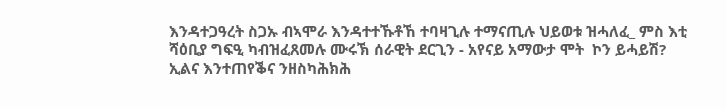እንዳተጋዓረት ስጋኡ ብኣሞራ እንዳተተኹቶኸ ተባዛጊሉ ተማናጢሉ ህይወቱ ዝሓለፈ_ ምስ እቲ ሻዕቢያ ግፍዒ ካብዝፈጸመሉ ሙሩኽ ሰራዊት ደርጊን - አየናይ አማውታ ሞት  ኮን ይሓይሽ? ኢልና እንተጠየቕና ንዘስካሕክሕ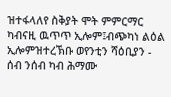ዝተፋላለየ ስቅያት ሞት ምምርማር ካብናዚ ዉጥጥ ኢሎም፤ብጭካነ ልዕል ኢሎምዝተረኽቡ ወየንቲን ሻዕቢያን - ሰብ ንሰብ ካብ ሕማሙ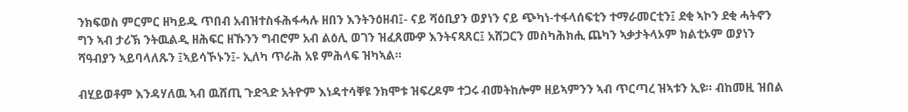ንክፍወስ ምርምር ዘካይዱ ጥበብ አብዝተስፋሕፋሓሉ ዘበን እንትንዕዘብ፤- ናይ ሻዕቢያን ወያነን ናይ ጭካነ-ተፋላሰፍቲን ተማራመርቲን፤ ደቂ ኣኮን ደቂ ሓትኖን ግን ኣብ ታሪኽ ንትዉልዲ ዘሕፍር ዘኹንን ግብሮም አብ ልዕሊ ወገን ዝፈጸሙዎ እንትናጻጸር፤ አሸጋርን መስካሕክሒ ጨካን ኣቃታትላኦም ክልቲኦም ወያነን ሻዓብያን ኣይባላለጹን ፤ኣይሳኾኑን፤- ኢለካ ጥራሕ አዩ ምሕላፍ ዝካኣል።

ብሂይወቶም እንዳሃለዉ ኣብ ዉሸጢ ጉድጓድ አትዮም እነዳተሳቐዩ ንክሞቱ ዝፍረዶም ተጋሩ ብመትከሎም ዘይኣምንን ኣብ ጥርጣረ ዝኣቱን ኢዩ። ብከመዚ ዝበል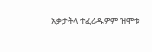አቃታትላ ተፈሪዱዎም ዝሞቱ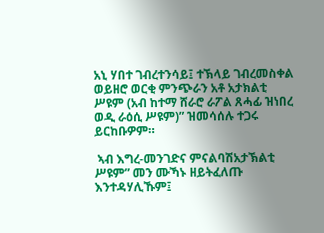አኒ ሃበተ ገብረተንሳይ፤ ተኽላይ ገብረመስቀል ወይዘሮ ወርቂ ምንጭራን አቶ አታክልቲ ሥዩም (አብ ከተማ ሸራሮ ራፖል ጸሓፊ ዝነበረ ወዲ ራዕሲ ሥዩም)” ዝመሳሰሉ ተጋሩ ይርከቡዎም።

 ኣብ እግረ-መንገድና ምናልባሽአታኽልቲ ሥዩም” መን ሙኻኑ ዘይትፈለጡ እንተዳሃሊኹም፤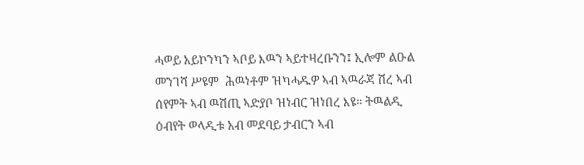ሓወይ አይኮንካን ኣቦይ እዉን ኣይተዛረቡንን፤ ኢሎም ልዑል መንገሻ ሥዩም  ሕዉነቶም ዝካሓዱዎ ኣብ ኣዉራጃ ሽረ ኣብ ሰየምት ኣብ ዉሽጢ ኣድያቦ ዝነብር ዝነበረ እዩ። ትዉልዲ ዕብየት ወላዲቱ አብ መደባይ ታብርን ኣብ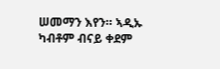ሠመማን እየን። ኣዲኡ ካብቶም ብናይ ቀደም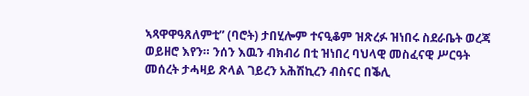ኣጻዋዋዓጸለምቲ” (ባሮት) ታበሂሎም ተናዒቆም ዝጽረፉ ዝነበሩ ስደራቤት ወረጃ ወይዘሮ እየን። ንሰን እዉን ብክብሪ በቲ ዝነበረ ባህላዊ መስፈናዊ ሥርዓት መሰረት ታሓዛይ ጽላል ገይረን አሕሽኪረን ብስናር በቕሊ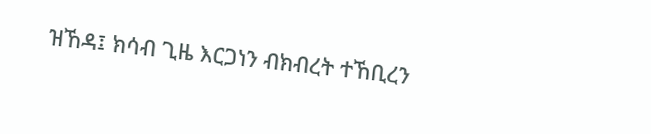ዝኸዳ፤ ክሳብ ጊዜ እርጋነን ብክብረት ተኸቢረን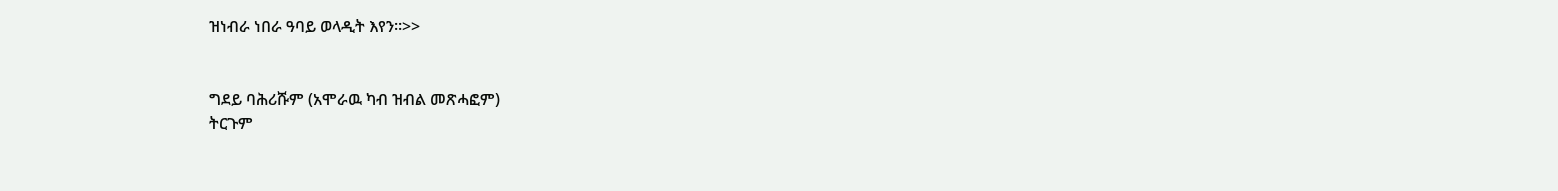ዝነብራ ነበራ ዓባይ ወላዲት እየን።>>


ግደይ ባሕሪሹም (አሞራዉ ካብ ዝብል መጽሓፎም)
ትርጉም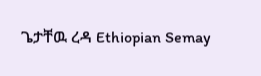ጌታቸዉ ረዳ Ethiopian Semay